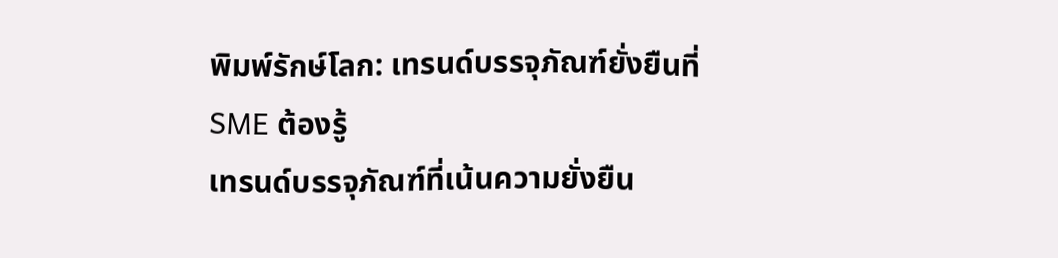พิมพ์รักษ์โลก: เทรนด์บรรจุภัณฑ์ยั่งยืนที่ SME ต้องรู้
เทรนด์บรรจุภัณฑ์ที่เน้นความยั่งยืน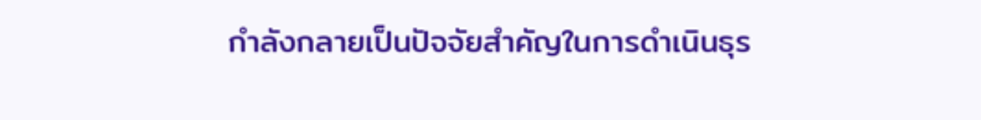กำลังกลายเป็นปัจจัยสำคัญในการดำเนินธุร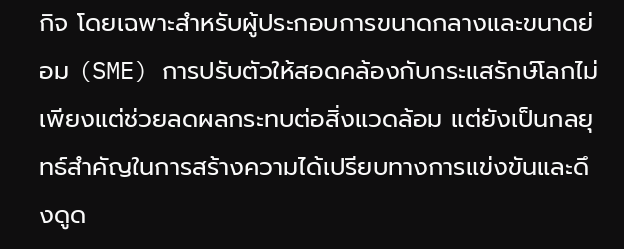กิจ โดยเฉพาะสำหรับผู้ประกอบการขนาดกลางและขนาดย่อม (SME) การปรับตัวให้สอดคล้องกับกระแสรักษ์โลกไม่เพียงแต่ช่วยลดผลกระทบต่อสิ่งแวดล้อม แต่ยังเป็นกลยุทธ์สำคัญในการสร้างความได้เปรียบทางการแข่งขันและดึงดูด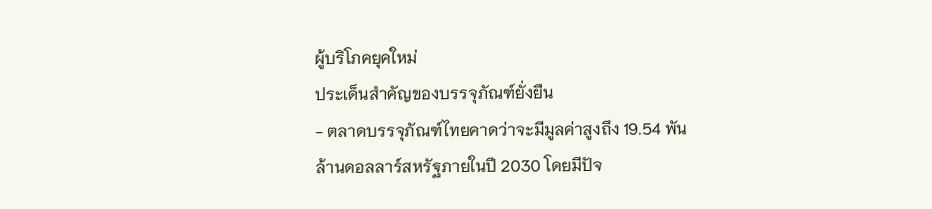ผู้บริโภคยุคใหม่
ประเด็นสำคัญของบรรจุภัณฑ์ยั่งยืน
- ตลาดบรรจุภัณฑ์ไทยคาดว่าจะมีมูลค่าสูงถึง 19.54 พันล้านดอลลาร์สหรัฐภายในปี 2030 โดยมีปัจ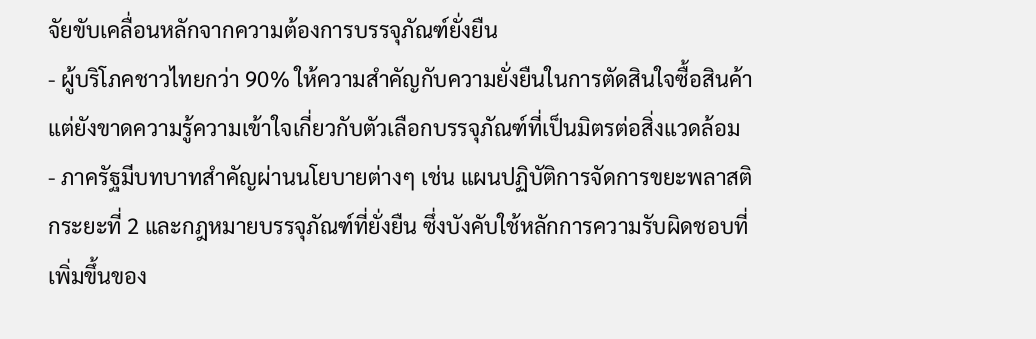จัยขับเคลื่อนหลักจากความต้องการบรรจุภัณฑ์ยั่งยืน
- ผู้บริโภคชาวไทยกว่า 90% ให้ความสำคัญกับความยั่งยืนในการตัดสินใจซื้อสินค้า แต่ยังขาดความรู้ความเข้าใจเกี่ยวกับตัวเลือกบรรจุภัณฑ์ที่เป็นมิตรต่อสิ่งแวดล้อม
- ภาครัฐมีบทบาทสำคัญผ่านนโยบายต่างๆ เช่น แผนปฏิบัติการจัดการขยะพลาสติกระยะที่ 2 และกฎหมายบรรจุภัณฑ์ที่ยั่งยืน ซึ่งบังคับใช้หลักการความรับผิดชอบที่เพิ่มขึ้นของ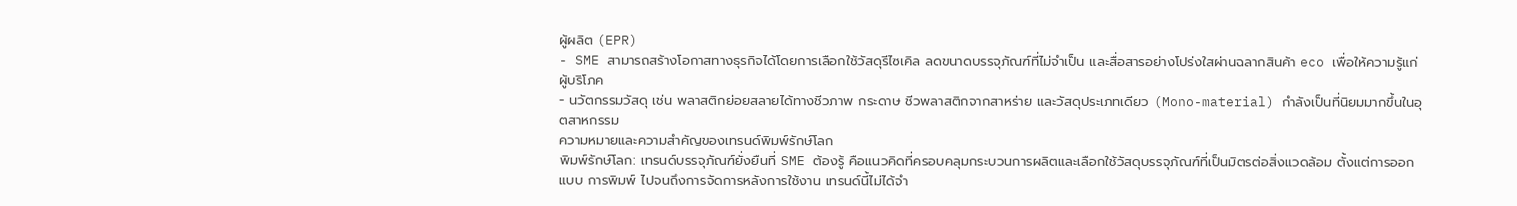ผู้ผลิต (EPR)
- SME สามารถสร้างโอกาสทางธุรกิจได้โดยการเลือกใช้วัสดุรีไซเคิล ลดขนาดบรรจุภัณฑ์ที่ไม่จำเป็น และสื่อสารอย่างโปร่งใสผ่านฉลากสินค้า eco เพื่อให้ความรู้แก่ผู้บริโภค
- นวัตกรรมวัสดุ เช่น พลาสติกย่อยสลายได้ทางชีวภาพ กระดาษ ชีวพลาสติกจากสาหร่าย และวัสดุประเภทเดียว (Mono-material) กำลังเป็นที่นิยมมากขึ้นในอุตสาหกรรม
ความหมายและความสำคัญของเทรนด์พิมพ์รักษ์โลก
พิมพ์รักษ์โลก: เทรนด์บรรจุภัณฑ์ยั่งยืนที่ SME ต้องรู้ คือแนวคิดที่ครอบคลุมกระบวนการผลิตและเลือกใช้วัสดุบรรจุภัณฑ์ที่เป็นมิตรต่อสิ่งแวดล้อม ตั้งแต่การออกแบบ การพิมพ์ ไปจนถึงการจัดการหลังการใช้งาน เทรนด์นี้ไม่ได้จำ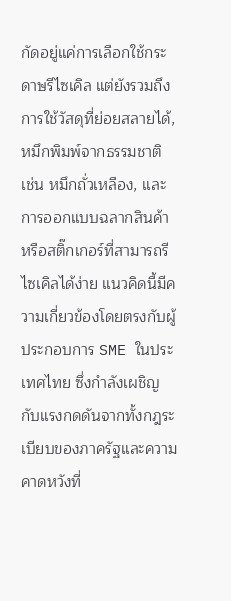กัดอยู่แค่การเลือกใช้กระดาษรีไซเคิล แต่ยังรวมถึงการใช้วัสดุที่ย่อยสลายได้, หมึกพิมพ์จากธรรมชาติ เช่น หมึกถั่วเหลือง, และการออกแบบฉลากสินค้าหรือสติ๊กเกอร์ที่สามารถรีไซเคิลได้ง่าย แนวคิดนี้มีความเกี่ยวข้องโดยตรงกับผู้ประกอบการ SME ในประเทศไทย ซึ่งกำลังเผชิญกับแรงกดดันจากทั้งกฎระเบียบของภาครัฐและความคาดหวังที่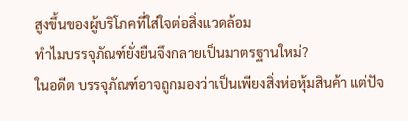สูงขึ้นของผู้บริโภคที่ใส่ใจต่อสิ่งแวดล้อม
ทำไมบรรจุภัณฑ์ยั่งยืนจึงกลายเป็นมาตรฐานใหม่?
ในอดีต บรรจุภัณฑ์อาจถูกมองว่าเป็นเพียงสิ่งห่อหุ้มสินค้า แต่ปัจ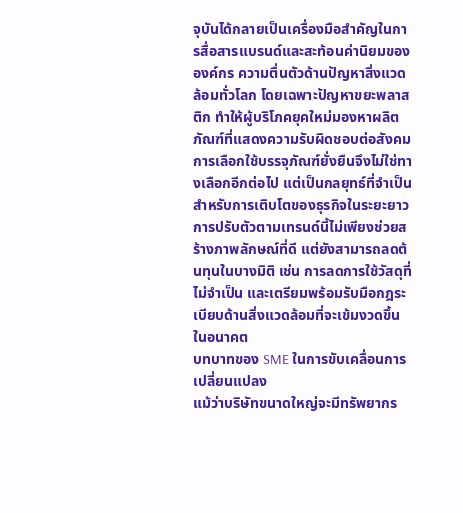จุบันได้กลายเป็นเครื่องมือสำคัญในการสื่อสารแบรนด์และสะท้อนค่านิยมขององค์กร ความตื่นตัวด้านปัญหาสิ่งแวดล้อมทั่วโลก โดยเฉพาะปัญหาขยะพลาสติก ทำให้ผู้บริโภคยุคใหม่มองหาผลิตภัณฑ์ที่แสดงความรับผิดชอบต่อสังคม การเลือกใช้บรรจุภัณฑ์ยั่งยืนจึงไม่ใช่ทางเลือกอีกต่อไป แต่เป็นกลยุทธ์ที่จำเป็นสำหรับการเติบโตของธุรกิจในระยะยาว การปรับตัวตามเทรนด์นี้ไม่เพียงช่วยสร้างภาพลักษณ์ที่ดี แต่ยังสามารถลดต้นทุนในบางมิติ เช่น การลดการใช้วัสดุที่ไม่จำเป็น และเตรียมพร้อมรับมือกฎระเบียบด้านสิ่งแวดล้อมที่จะเข้มงวดขึ้นในอนาคต
บทบาทของ SME ในการขับเคลื่อนการเปลี่ยนแปลง
แม้ว่าบริษัทขนาดใหญ่จะมีทรัพยากร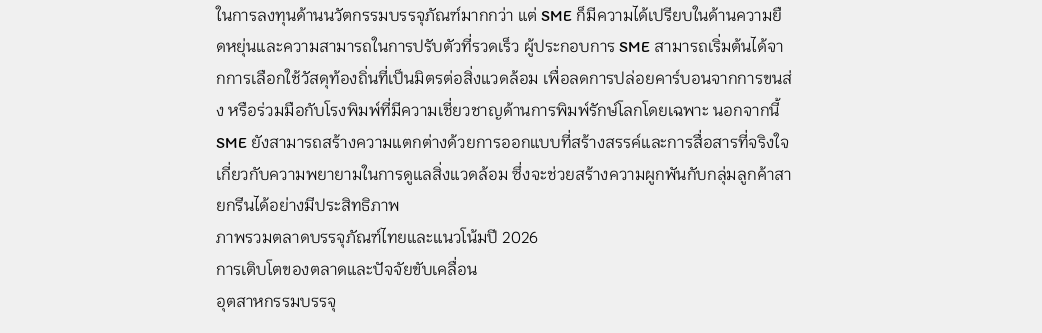ในการลงทุนด้านนวัตกรรมบรรจุภัณฑ์มากกว่า แต่ SME ก็มีความได้เปรียบในด้านความยืดหยุ่นและความสามารถในการปรับตัวที่รวดเร็ว ผู้ประกอบการ SME สามารถเริ่มต้นได้จากการเลือกใช้วัสดุท้องถิ่นที่เป็นมิตรต่อสิ่งแวดล้อม เพื่อลดการปล่อยคาร์บอนจากการขนส่ง หรือร่วมมือกับโรงพิมพ์ที่มีความเชี่ยวชาญด้านการพิมพ์รักษ์โลกโดยเฉพาะ นอกจากนี้ SME ยังสามารถสร้างความแตกต่างด้วยการออกแบบที่สร้างสรรค์และการสื่อสารที่จริงใจเกี่ยวกับความพยายามในการดูแลสิ่งแวดล้อม ซึ่งจะช่วยสร้างความผูกพันกับกลุ่มลูกค้าสายกรีนได้อย่างมีประสิทธิภาพ
ภาพรวมตลาดบรรจุภัณฑ์ไทยและแนวโน้มปี 2026
การเติบโตของตลาดและปัจจัยขับเคลื่อน
อุตสาหกรรมบรรจุ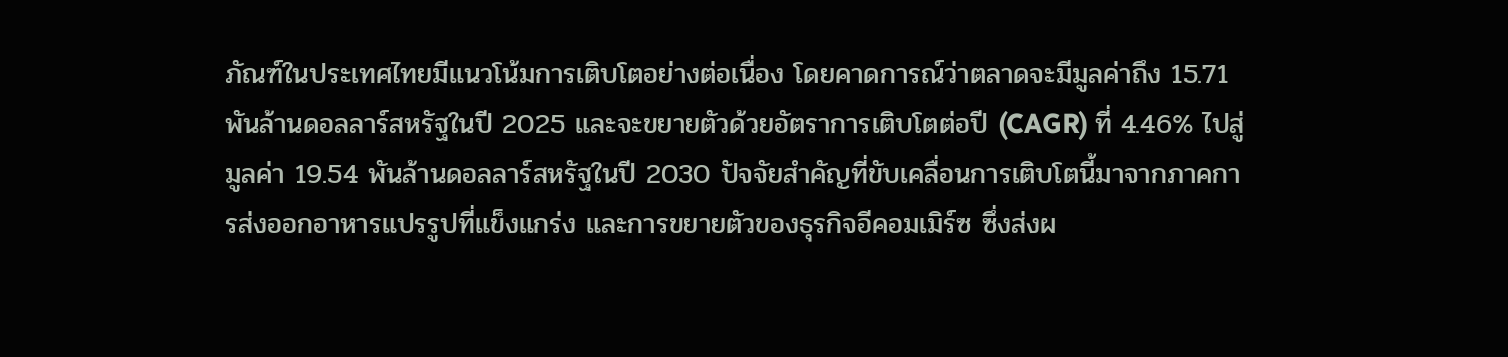ภัณฑ์ในประเทศไทยมีแนวโน้มการเติบโตอย่างต่อเนื่อง โดยคาดการณ์ว่าตลาดจะมีมูลค่าถึง 15.71 พันล้านดอลลาร์สหรัฐในปี 2025 และจะขยายตัวด้วยอัตราการเติบโตต่อปี (CAGR) ที่ 4.46% ไปสู่มูลค่า 19.54 พันล้านดอลลาร์สหรัฐในปี 2030 ปัจจัยสำคัญที่ขับเคลื่อนการเติบโตนี้มาจากภาคการส่งออกอาหารแปรรูปที่แข็งแกร่ง และการขยายตัวของธุรกิจอีคอมเมิร์ซ ซึ่งส่งผ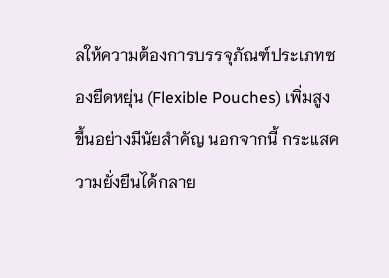ลให้ความต้องการบรรจุภัณฑ์ประเภทซองยืดหยุ่น (Flexible Pouches) เพิ่มสูงขึ้นอย่างมีนัยสำคัญ นอกจากนี้ กระแสความยั่งยืนได้กลาย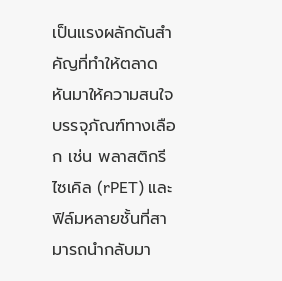เป็นแรงผลักดันสำคัญที่ทำให้ตลาดหันมาให้ความสนใจบรรจุภัณฑ์ทางเลือก เช่น พลาสติกรีไซเคิล (rPET) และฟิล์มหลายชั้นที่สามารถนำกลับมา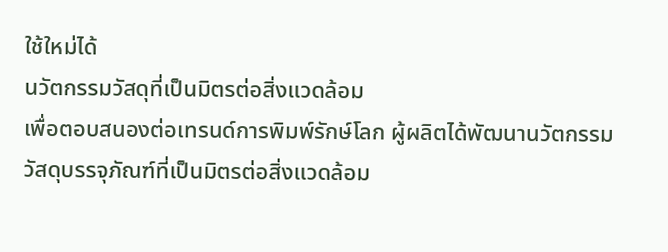ใช้ใหม่ได้
นวัตกรรมวัสดุที่เป็นมิตรต่อสิ่งแวดล้อม
เพื่อตอบสนองต่อเทรนด์การพิมพ์รักษ์โลก ผู้ผลิตได้พัฒนานวัตกรรมวัสดุบรรจุภัณฑ์ที่เป็นมิตรต่อสิ่งแวดล้อม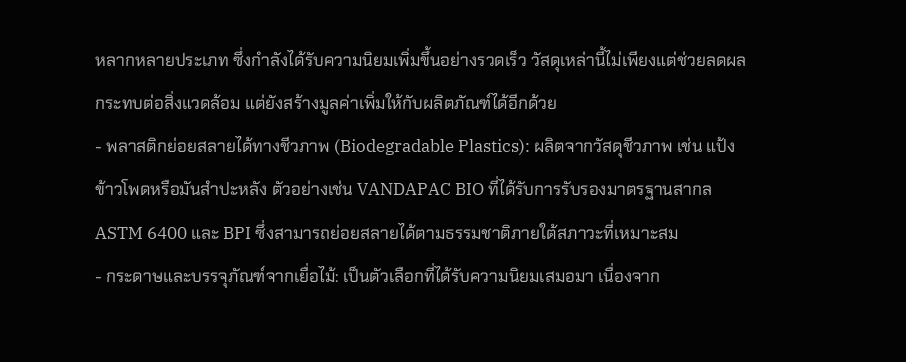หลากหลายประเภท ซึ่งกำลังได้รับความนิยมเพิ่มขึ้นอย่างรวดเร็ว วัสดุเหล่านี้ไม่เพียงแต่ช่วยลดผลกระทบต่อสิ่งแวดล้อม แต่ยังสร้างมูลค่าเพิ่มให้กับผลิตภัณฑ์ได้อีกด้วย
- พลาสติกย่อยสลายได้ทางชีวภาพ (Biodegradable Plastics): ผลิตจากวัสดุชีวภาพ เช่น แป้งข้าวโพดหรือมันสำปะหลัง ตัวอย่างเช่น VANDAPAC BIO ที่ได้รับการรับรองมาตรฐานสากล ASTM 6400 และ BPI ซึ่งสามารถย่อยสลายได้ตามธรรมชาติภายใต้สภาวะที่เหมาะสม
- กระดาษและบรรจุภัณฑ์จากเยื่อไม้: เป็นตัวเลือกที่ได้รับความนิยมเสมอมา เนื่องจาก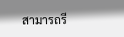สามารถรี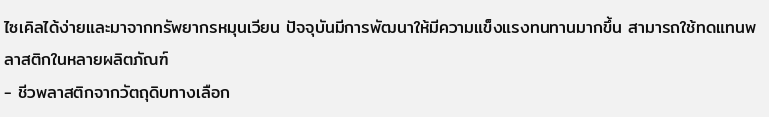ไซเคิลได้ง่ายและมาจากทรัพยากรหมุนเวียน ปัจจุบันมีการพัฒนาให้มีความแข็งแรงทนทานมากขึ้น สามารถใช้ทดแทนพลาสติกในหลายผลิตภัณฑ์
- ชีวพลาสติกจากวัตถุดิบทางเลือก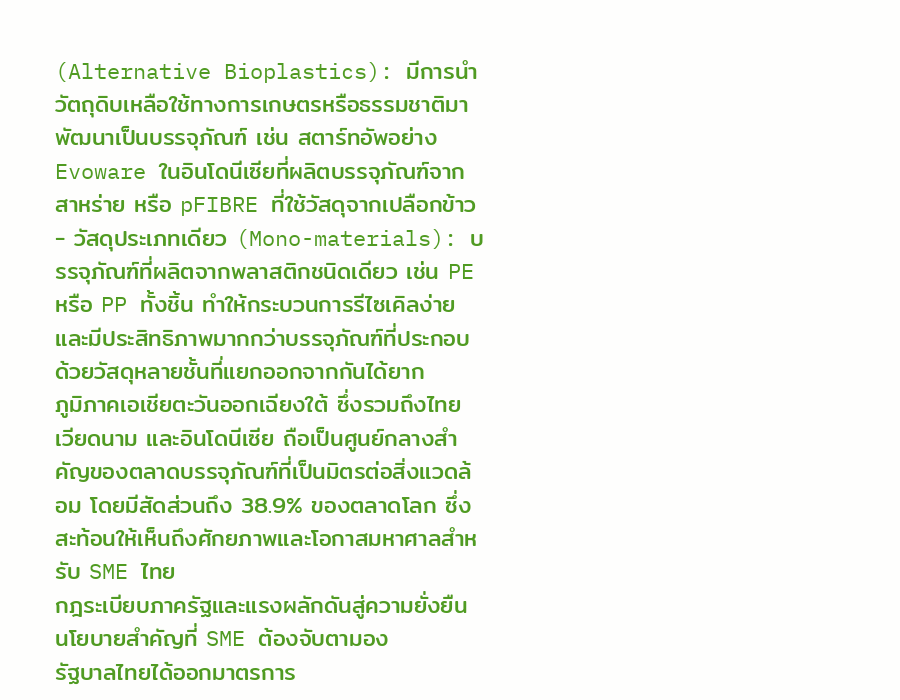(Alternative Bioplastics): มีการนำวัตถุดิบเหลือใช้ทางการเกษตรหรือธรรมชาติมาพัฒนาเป็นบรรจุภัณฑ์ เช่น สตาร์ทอัพอย่าง Evoware ในอินโดนีเซียที่ผลิตบรรจุภัณฑ์จากสาหร่าย หรือ pFIBRE ที่ใช้วัสดุจากเปลือกข้าว
- วัสดุประเภทเดียว (Mono-materials): บรรจุภัณฑ์ที่ผลิตจากพลาสติกชนิดเดียว เช่น PE หรือ PP ทั้งชิ้น ทำให้กระบวนการรีไซเคิลง่ายและมีประสิทธิภาพมากกว่าบรรจุภัณฑ์ที่ประกอบด้วยวัสดุหลายชั้นที่แยกออกจากกันได้ยาก
ภูมิภาคเอเชียตะวันออกเฉียงใต้ ซึ่งรวมถึงไทย เวียดนาม และอินโดนีเซีย ถือเป็นศูนย์กลางสำคัญของตลาดบรรจุภัณฑ์ที่เป็นมิตรต่อสิ่งแวดล้อม โดยมีสัดส่วนถึง 38.9% ของตลาดโลก ซึ่งสะท้อนให้เห็นถึงศักยภาพและโอกาสมหาศาลสำหรับ SME ไทย
กฎระเบียบภาครัฐและแรงผลักดันสู่ความยั่งยืน
นโยบายสำคัญที่ SME ต้องจับตามอง
รัฐบาลไทยได้ออกมาตรการ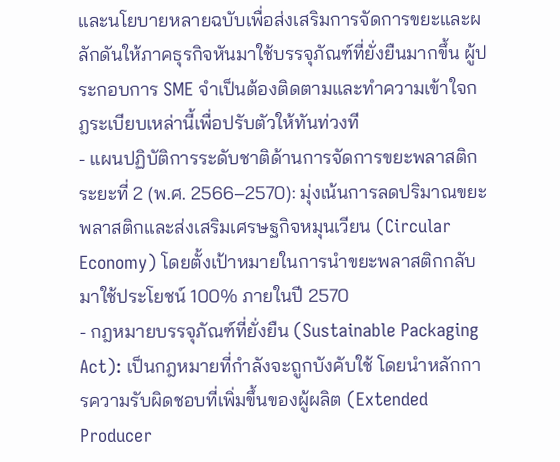และนโยบายหลายฉบับเพื่อส่งเสริมการจัดการขยะและผลักดันให้ภาคธุรกิจหันมาใช้บรรจุภัณฑ์ที่ยั่งยืนมากขึ้น ผู้ประกอบการ SME จำเป็นต้องติดตามและทำความเข้าใจกฎระเบียบเหล่านี้เพื่อปรับตัวให้ทันท่วงที
- แผนปฏิบัติการระดับชาติด้านการจัดการขยะพลาสติก ระยะที่ 2 (พ.ศ. 2566–2570): มุ่งเน้นการลดปริมาณขยะพลาสติกและส่งเสริมเศรษฐกิจหมุนเวียน (Circular Economy) โดยตั้งเป้าหมายในการนำขยะพลาสติกกลับมาใช้ประโยชน์ 100% ภายในปี 2570
- กฎหมายบรรจุภัณฑ์ที่ยั่งยืน (Sustainable Packaging Act): เป็นกฎหมายที่กำลังจะถูกบังคับใช้ โดยนำหลักการความรับผิดชอบที่เพิ่มขึ้นของผู้ผลิต (Extended Producer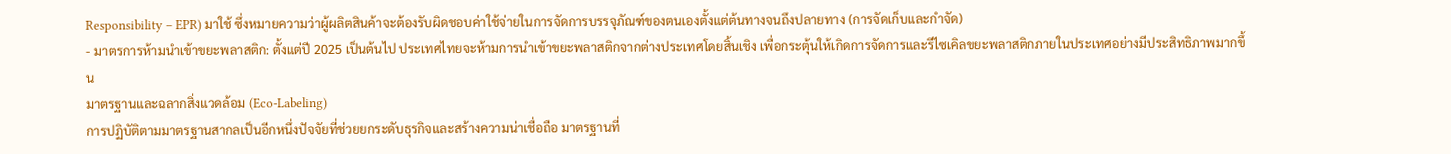Responsibility – EPR) มาใช้ ซึ่งหมายความว่าผู้ผลิตสินค้าจะต้องรับผิดชอบค่าใช้จ่ายในการจัดการบรรจุภัณฑ์ของตนเองตั้งแต่ต้นทางจนถึงปลายทาง (การจัดเก็บและกำจัด)
- มาตรการห้ามนำเข้าขยะพลาสติก: ตั้งแต่ปี 2025 เป็นต้นไป ประเทศไทยจะห้ามการนำเข้าขยะพลาสติกจากต่างประเทศโดยสิ้นเชิง เพื่อกระตุ้นให้เกิดการจัดการและรีไซเคิลขยะพลาสติกภายในประเทศอย่างมีประสิทธิภาพมากขึ้น
มาตรฐานและฉลากสิ่งแวดล้อม (Eco-Labeling)
การปฏิบัติตามมาตรฐานสากลเป็นอีกหนึ่งปัจจัยที่ช่วยยกระดับธุรกิจและสร้างความน่าเชื่อถือ มาตรฐานที่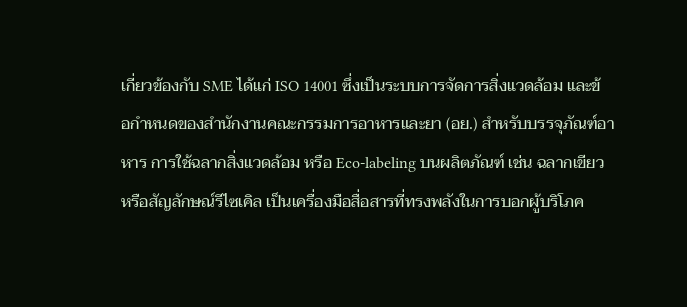เกี่ยวข้องกับ SME ได้แก่ ISO 14001 ซึ่งเป็นระบบการจัดการสิ่งแวดล้อม และข้อกำหนดของสำนักงานคณะกรรมการอาหารและยา (อย.) สำหรับบรรจุภัณฑ์อาหาร การใช้ฉลากสิ่งแวดล้อม หรือ Eco-labeling บนผลิตภัณฑ์ เช่น ฉลากเขียว หรือสัญลักษณ์รีไซเคิล เป็นเครื่องมือสื่อสารที่ทรงพลังในการบอกผู้บริโภค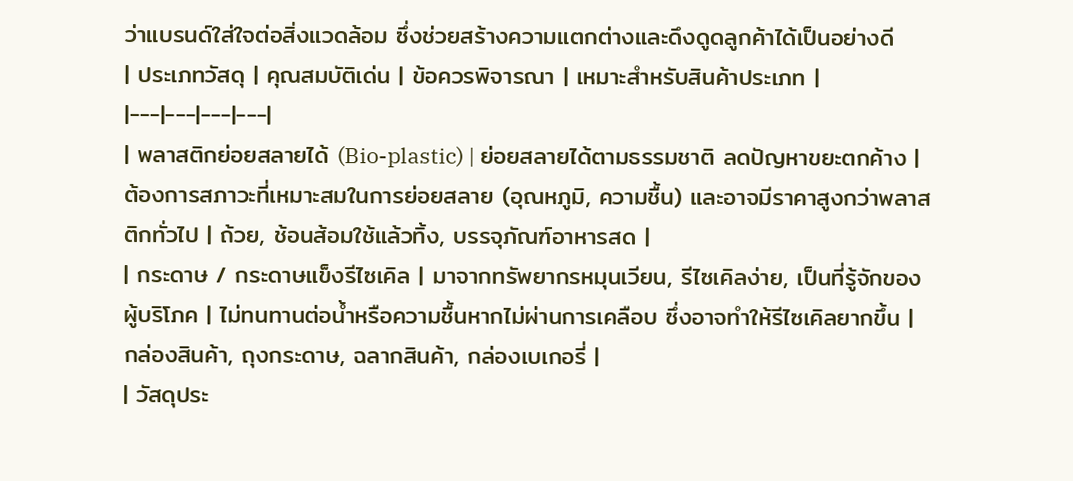ว่าแบรนด์ใส่ใจต่อสิ่งแวดล้อม ซึ่งช่วยสร้างความแตกต่างและดึงดูดลูกค้าได้เป็นอย่างดี
| ประเภทวัสดุ | คุณสมบัติเด่น | ข้อควรพิจารณา | เหมาะสำหรับสินค้าประเภท |
|---|---|---|---|
| พลาสติกย่อยสลายได้ (Bio-plastic) | ย่อยสลายได้ตามธรรมชาติ ลดปัญหาขยะตกค้าง | ต้องการสภาวะที่เหมาะสมในการย่อยสลาย (อุณหภูมิ, ความชื้น) และอาจมีราคาสูงกว่าพลาสติกทั่วไป | ถ้วย, ช้อนส้อมใช้แล้วทิ้ง, บรรจุภัณฑ์อาหารสด |
| กระดาษ / กระดาษแข็งรีไซเคิล | มาจากทรัพยากรหมุนเวียน, รีไซเคิลง่าย, เป็นที่รู้จักของผู้บริโภค | ไม่ทนทานต่อน้ำหรือความชื้นหากไม่ผ่านการเคลือบ ซึ่งอาจทำให้รีไซเคิลยากขึ้น | กล่องสินค้า, ถุงกระดาษ, ฉลากสินค้า, กล่องเบเกอรี่ |
| วัสดุประ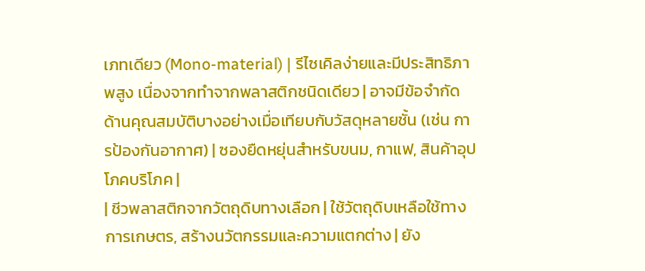เภทเดียว (Mono-material) | รีไซเคิลง่ายและมีประสิทธิภาพสูง เนื่องจากทำจากพลาสติกชนิดเดียว | อาจมีข้อจำกัดด้านคุณสมบัติบางอย่างเมื่อเทียบกับวัสดุหลายชั้น (เช่น การป้องกันอากาศ) | ซองยืดหยุ่นสำหรับขนม, กาแฟ, สินค้าอุปโภคบริโภค |
| ชีวพลาสติกจากวัตถุดิบทางเลือก | ใช้วัตถุดิบเหลือใช้ทางการเกษตร, สร้างนวัตกรรมและความแตกต่าง | ยัง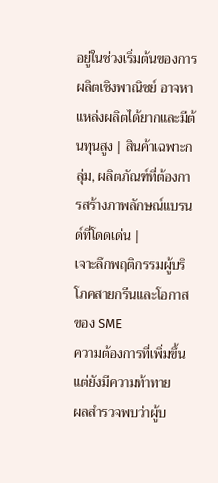อยู่ในช่วงเริ่มต้นของการผลิตเชิงพาณิชย์ อาจหาแหล่งผลิตได้ยากและมีต้นทุนสูง | สินค้าเฉพาะกลุ่ม, ผลิตภัณฑ์ที่ต้องการสร้างภาพลักษณ์แบรนด์ที่โดดเด่น |
เจาะลึกพฤติกรรมผู้บริโภคสายกรีนและโอกาสของ SME
ความต้องการที่เพิ่มขึ้นแต่ยังมีความท้าทาย
ผลสำรวจพบว่าผู้บ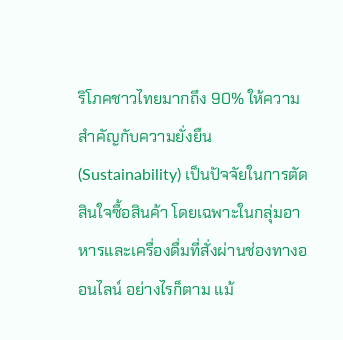ริโภคชาวไทยมากถึง 90% ให้ความสำคัญกับความยั่งยืน (Sustainability) เป็นปัจจัยในการตัดสินใจซื้อสินค้า โดยเฉพาะในกลุ่มอาหารและเครื่องดื่มที่สั่งผ่านช่องทางออนไลน์ อย่างไรก็ตาม แม้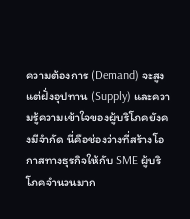ความต้องการ (Demand) จะสูง แต่ฝั่งอุปทาน (Supply) และความรู้ความเข้าใจของผู้บริโภคยังคงมีจำกัด นี่คือช่องว่างที่สร้างโอกาสทางธุรกิจให้กับ SME ผู้บริโภคจำนวนมาก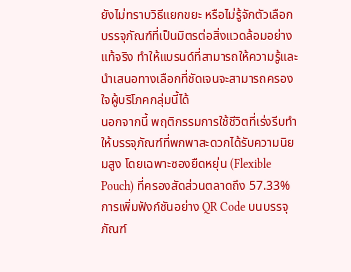ยังไม่ทราบวิธีแยกขยะ หรือไม่รู้จักตัวเลือกบรรจุภัณฑ์ที่เป็นมิตรต่อสิ่งแวดล้อมอย่างแท้จริง ทำให้แบรนด์ที่สามารถให้ความรู้และนำเสนอทางเลือกที่ชัดเจนจะสามารถครองใจผู้บริโภคกลุ่มนี้ได้
นอกจากนี้ พฤติกรรมการใช้ชีวิตที่เร่งรีบทำให้บรรจุภัณฑ์ที่พกพาสะดวกได้รับความนิยมสูง โดยเฉพาะซองยืดหยุ่น (Flexible Pouch) ที่ครองสัดส่วนตลาดถึง 57.33% การเพิ่มฟังก์ชันอย่าง QR Code บนบรรจุภัณฑ์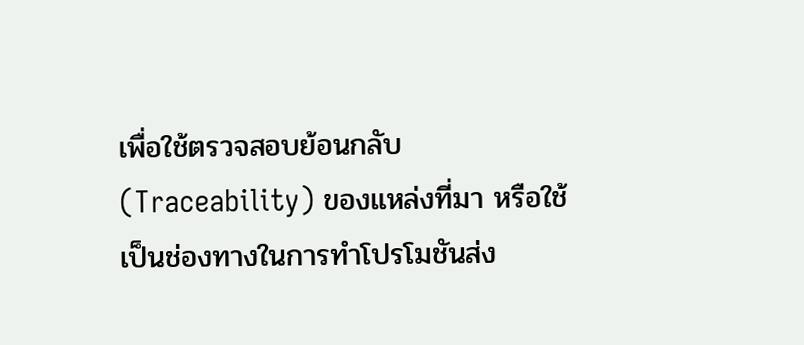เพื่อใช้ตรวจสอบย้อนกลับ (Traceability) ของแหล่งที่มา หรือใช้เป็นช่องทางในการทำโปรโมชันส่ง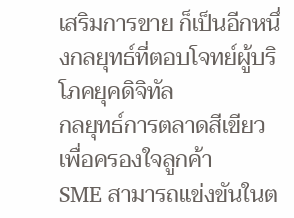เสริมการขาย ก็เป็นอีกหนึ่งกลยุทธ์ที่ตอบโจทย์ผู้บริโภคยุคดิจิทัล
กลยุทธ์การตลาดสีเขียวเพื่อครองใจลูกค้า
SME สามารถแข่งขันในต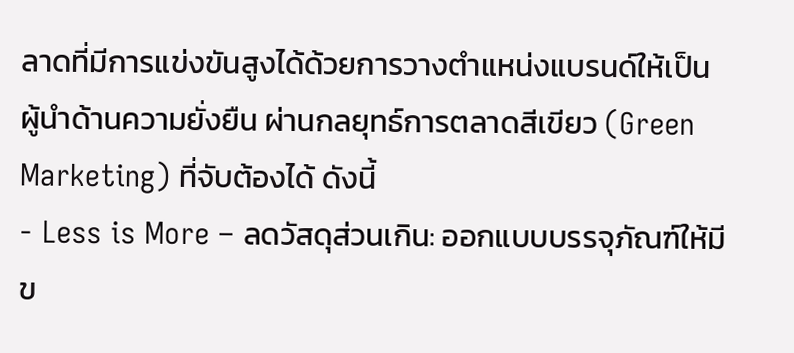ลาดที่มีการแข่งขันสูงได้ด้วยการวางตำแหน่งแบรนด์ให้เป็นผู้นำด้านความยั่งยืน ผ่านกลยุทธ์การตลาดสีเขียว (Green Marketing) ที่จับต้องได้ ดังนี้
- Less is More – ลดวัสดุส่วนเกิน: ออกแบบบรรจุภัณฑ์ให้มีข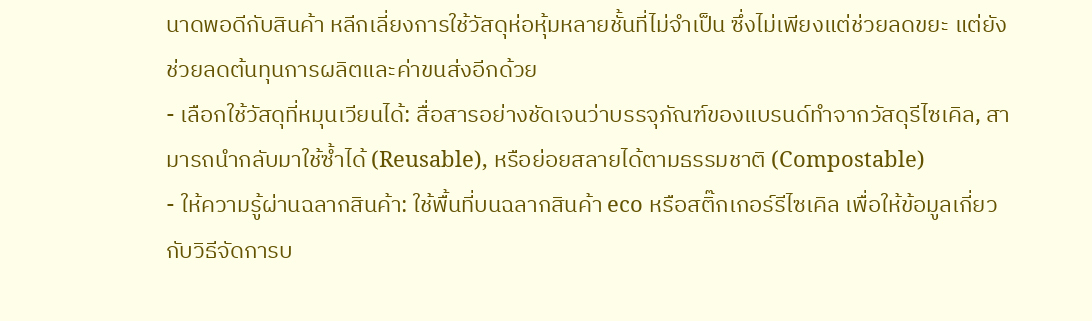นาดพอดีกับสินค้า หลีกเลี่ยงการใช้วัสดุห่อหุ้มหลายชั้นที่ไม่จำเป็น ซึ่งไม่เพียงแต่ช่วยลดขยะ แต่ยังช่วยลดต้นทุนการผลิตและค่าขนส่งอีกด้วย
- เลือกใช้วัสดุที่หมุนเวียนได้: สื่อสารอย่างชัดเจนว่าบรรจุภัณฑ์ของแบรนด์ทำจากวัสดุรีไซเคิล, สามารถนำกลับมาใช้ซ้ำได้ (Reusable), หรือย่อยสลายได้ตามธรรมชาติ (Compostable)
- ให้ความรู้ผ่านฉลากสินค้า: ใช้พื้นที่บนฉลากสินค้า eco หรือสติ๊กเกอร์รีไซเคิล เพื่อให้ข้อมูลเกี่ยวกับวิธีจัดการบ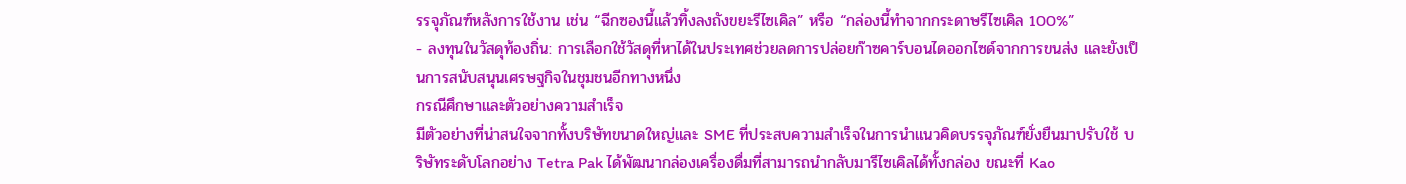รรจุภัณฑ์หลังการใช้งาน เช่น “ฉีกซองนี้แล้วทิ้งลงถังขยะรีไซเคิล” หรือ “กล่องนี้ทำจากกระดาษรีไซเคิล 100%”
- ลงทุนในวัสดุท้องถิ่น: การเลือกใช้วัสดุที่หาได้ในประเทศช่วยลดการปล่อยก๊าซคาร์บอนไดออกไซด์จากการขนส่ง และยังเป็นการสนับสนุนเศรษฐกิจในชุมชนอีกทางหนึ่ง
กรณีศึกษาและตัวอย่างความสำเร็จ
มีตัวอย่างที่น่าสนใจจากทั้งบริษัทขนาดใหญ่และ SME ที่ประสบความสำเร็จในการนำแนวคิดบรรจุภัณฑ์ยั่งยืนมาปรับใช้ บริษัทระดับโลกอย่าง Tetra Pak ได้พัฒนากล่องเครื่องดื่มที่สามารถนำกลับมารีไซเคิลได้ทั้งกล่อง ขณะที่ Kao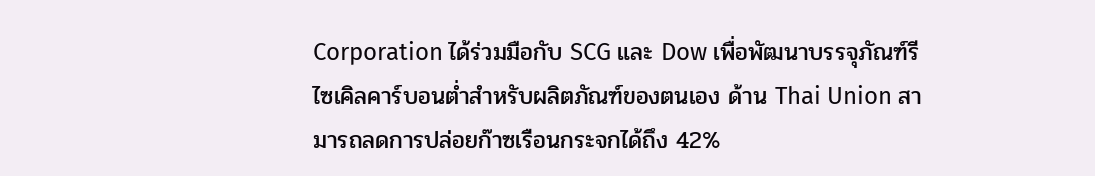Corporation ได้ร่วมมือกับ SCG และ Dow เพื่อพัฒนาบรรจุภัณฑ์รีไซเคิลคาร์บอนต่ำสำหรับผลิตภัณฑ์ของตนเอง ด้าน Thai Union สามารถลดการปล่อยก๊าซเรือนกระจกได้ถึง 42%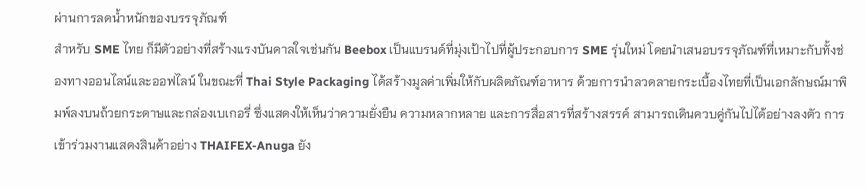ผ่านการลดน้ำหนักของบรรจุภัณฑ์
สำหรับ SME ไทย ก็มีตัวอย่างที่สร้างแรงบันดาลใจเช่นกัน Beebox เป็นแบรนด์ที่มุ่งเป้าไปที่ผู้ประกอบการ SME รุ่นใหม่ โดยนำเสนอบรรจุภัณฑ์ที่เหมาะกับทั้งช่องทางออนไลน์และออฟไลน์ ในขณะที่ Thai Style Packaging ได้สร้างมูลค่าเพิ่มให้กับผลิตภัณฑ์อาหาร ด้วยการนำลวดลายกระเบื้องไทยที่เป็นเอกลักษณ์มาพิมพ์ลงบนถ้วยกระดาษและกล่องเบเกอรี่ ซึ่งแสดงให้เห็นว่าความยั่งยืน ความหลากหลาย และการสื่อสารที่สร้างสรรค์ สามารถเดินควบคู่กันไปได้อย่างลงตัว การเข้าร่วมงานแสดงสินค้าอย่าง THAIFEX-Anuga ยัง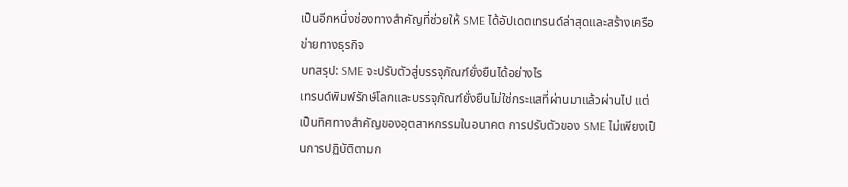เป็นอีกหนึ่งช่องทางสำคัญที่ช่วยให้ SME ได้อัปเดตเทรนด์ล่าสุดและสร้างเครือข่ายทางธุรกิจ
บทสรุป: SME จะปรับตัวสู่บรรจุภัณฑ์ยั่งยืนได้อย่างไร
เทรนด์พิมพ์รักษ์โลกและบรรจุภัณฑ์ยั่งยืนไม่ใช่กระแสที่ผ่านมาแล้วผ่านไป แต่เป็นทิศทางสำคัญของอุตสาหกรรมในอนาคต การปรับตัวของ SME ไม่เพียงเป็นการปฏิบัติตามก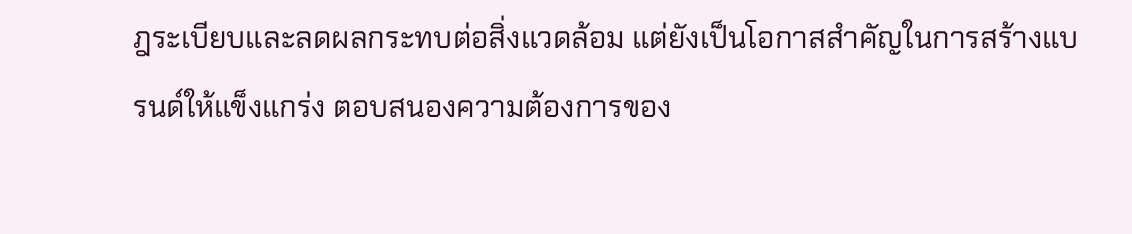ฎระเบียบและลดผลกระทบต่อสิ่งแวดล้อม แต่ยังเป็นโอกาสสำคัญในการสร้างแบรนด์ให้แข็งแกร่ง ตอบสนองความต้องการของ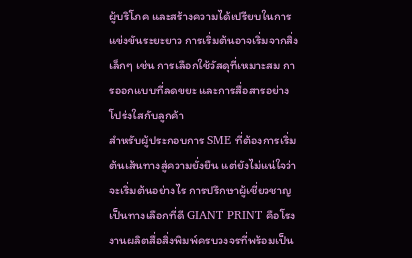ผู้บริโภค และสร้างความได้เปรียบในการแข่งขันระยะยาว การเริ่มต้นอาจเริ่มจากสิ่งเล็กๆ เช่น การเลือกใช้วัสดุที่เหมาะสม การออกแบบที่ลดขยะ และการสื่อสารอย่างโปร่งใสกับลูกค้า
สำหรับผู้ประกอบการ SME ที่ต้องการเริ่มต้นเส้นทางสู่ความยั่งยืน แต่ยังไม่แน่ใจว่าจะเริ่มต้นอย่างไร การปรึกษาผู้เชี่ยวชาญเป็นทางเลือกที่ดี GIANT PRINT คือโรงงานผลิตสื่อสิ่งพิมพ์ครบวงจรที่พร้อมเป็น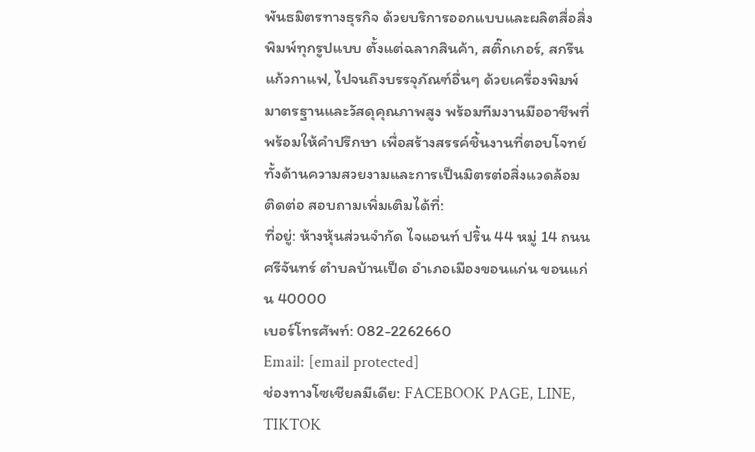พันธมิตรทางธุรกิจ ด้วยบริการออกแบบและผลิตสื่อสิ่งพิมพ์ทุกรูปแบบ ตั้งแต่ฉลากสินค้า, สติ๊กเกอร์, สกรีนแก้วกาแฟ, ไปจนถึงบรรจุภัณฑ์อื่นๆ ด้วยเครื่องพิมพ์มาตรฐานและวัสดุคุณภาพสูง พร้อมทีมงานมืออาชีพที่พร้อมให้คำปรึกษา เพื่อสร้างสรรค์ชิ้นงานที่ตอบโจทย์ทั้งด้านความสวยงามและการเป็นมิตรต่อสิ่งแวดล้อม
ติดต่อ สอบถามเพิ่มเติมได้ที่:
ที่อยู่: ห้างหุ้นส่วนจำกัด ไจแอนท์ ปริ้น 44 หมู่ 14 ถนน ศรีจันทร์ ตำบลบ้านเป็ด อำเภอเมืองขอนแก่น ขอนแก่น 40000
เบอร์โทรศัพท์: 082-2262660
Email: [email protected]
ช่องทางโซเชียลมีเดีย: FACEBOOK PAGE, LINE, TIKTOK